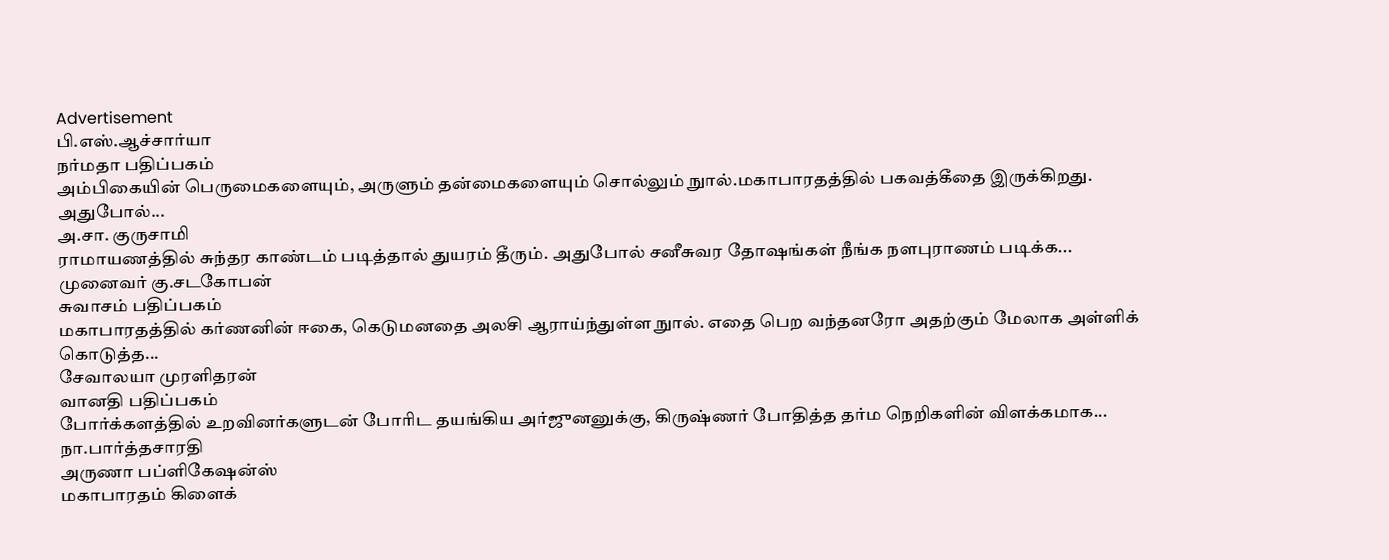Advertisement
பி.எஸ்.ஆச்சார்யா
நர்மதா பதிப்பகம்
அம்பிகையின் பெருமைகளையும், அருளும் தன்மைகளையும் சொல்லும் நுால்.மகாபாரதத்தில் பகவத்கீதை இருக்கிறது. அதுபோல்...
அ.சா. குருசாமி
ராமாயணத்தில் சுந்தர காண்டம் படித்தால் துயரம் தீரும். அதுபோல் சனீசுவர தோஷங்கள் நீங்க நளபுராணம் படிக்க...
முனைவர் கு.சடகோபன்
சுவாசம் பதிப்பகம்
மகாபாரதத்தில் கர்ணனின் ஈகை, கெடுமனதை அலசி ஆராய்ந்துள்ள நுால். எதை பெற வந்தனரோ அதற்கும் மேலாக அள்ளிக் கொடுத்த...
சேவாலயா முரளிதரன்
வானதி பதிப்பகம்
போர்க்களத்தில் உறவினர்களுடன் போரிட தயங்கிய அர்ஜுனனுக்கு, கிருஷ்ணர் போதித்த தர்ம நெறிகளின் விளக்கமாக...
நா.பார்த்தசாரதி
அருணா பப்ளிகேஷன்ஸ்
மகாபாரதம் கிளைக்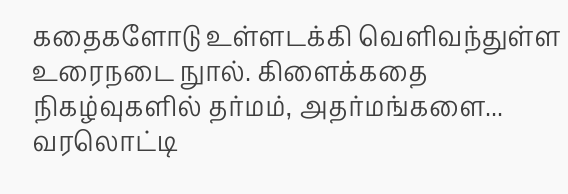கதைகளோடு உள்ளடக்கி வெளிவந்துள்ள உரைநடை நுால். கிளைக்கதை நிகழ்வுகளில் தர்மம், அதர்மங்களை...
வரலொட்டி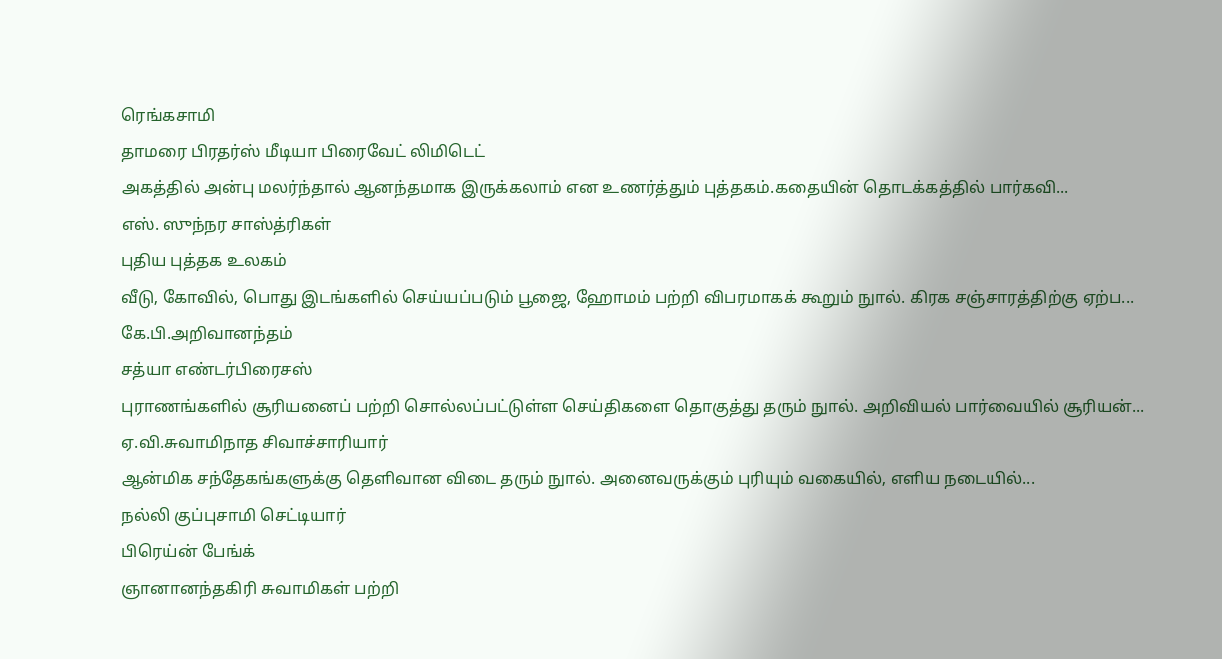ரெங்கசாமி
தாமரை பிரதர்ஸ் மீடியா பிரைவேட் லிமிடெட்
அகத்தில் அன்பு மலர்ந்தால் ஆனந்தமாக இருக்கலாம் என உணர்த்தும் புத்தகம்.கதையின் தொடக்கத்தில் பார்கவி...
எஸ். ஸுந்நர சாஸ்த்ரிகள்
புதிய புத்தக உலகம்
வீடு, கோவில், பொது இடங்களில் செய்யப்படும் பூஜை, ஹோமம் பற்றி விபரமாகக் கூறும் நுால். கிரக சஞ்சாரத்திற்கு ஏற்ப...
கே.பி.அறிவானந்தம்
சத்யா எண்டர்பிரைசஸ்
புராணங்களில் சூரியனைப் பற்றி சொல்லப்பட்டுள்ள செய்திகளை தொகுத்து தரும் நுால். அறிவியல் பார்வையில் சூரியன்...
ஏ.வி.சுவாமிநாத சிவாச்சாரியார்
ஆன்மிக சந்தேகங்களுக்கு தெளிவான விடை தரும் நுால். அனைவருக்கும் புரியும் வகையில், எளிய நடையில்...
நல்லி குப்புசாமி செட்டியார்
பிரெய்ன் பேங்க்
ஞானானந்தகிரி சுவாமிகள் பற்றி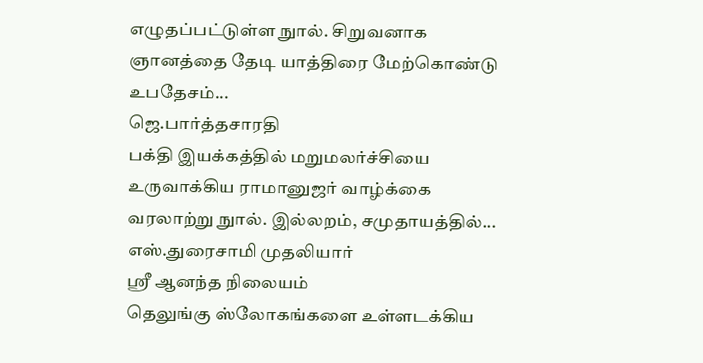எழுதப்பட்டுள்ள நுால். சிறுவனாக ஞானத்தை தேடி யாத்திரை மேற்கொண்டு உபதேசம்...
ஜெ.பார்த்தசாரதி
பக்தி இயக்கத்தில் மறுமலர்ச்சியை உருவாக்கிய ராமானுஜர் வாழ்க்கை வரலாற்று நுால். இல்லறம், சமுதாயத்தில்...
எஸ்.துரைசாமி முதலியார்
ஸ்ரீ ஆனந்த நிலையம்
தெலுங்கு ஸ்லோகங்களை உள்ளடக்கிய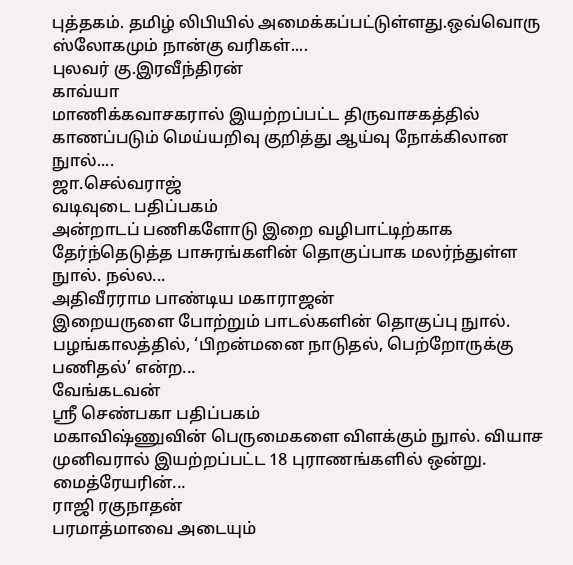புத்தகம். தமிழ் லிபியில் அமைக்கப்பட்டுள்ளது.ஒவ்வொரு ஸ்லோகமும் நான்கு வரிகள்....
புலவர் கு.இரவீந்திரன்
காவ்யா
மாணிக்கவாசகரால் இயற்றப்பட்ட திருவாசகத்தில் காணப்படும் மெய்யறிவு குறித்து ஆய்வு நோக்கிலான நுால்....
ஜா.செல்வராஜ்
வடிவுடை பதிப்பகம்
அன்றாடப் பணிகளோடு இறை வழிபாட்டிற்காக தேர்ந்தெடுத்த பாசுரங்களின் தொகுப்பாக மலர்ந்துள்ள நுால். நல்ல...
அதிவீரராம பாண்டிய மகாராஜன்
இறையருளை போற்றும் பாடல்களின் தொகுப்பு நுால். பழங்காலத்தில், ‘பிறன்மனை நாடுதல், பெற்றோருக்கு பணிதல்’ என்ற...
வேங்கடவன்
ஸ்ரீ செண்பகா பதிப்பகம்
மகாவிஷ்ணுவின் பெருமைகளை விளக்கும் நுால். வியாச முனிவரால் இயற்றப்பட்ட 18 புராணங்களில் ஒன்று. மைத்ரேயரின்...
ராஜி ரகுநாதன்
பரமாத்மாவை அடையும்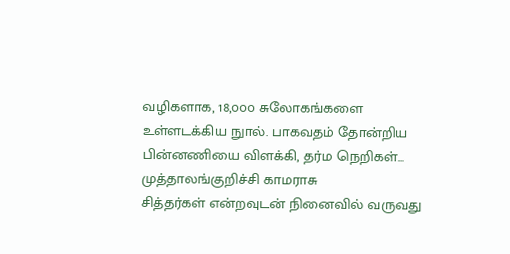வழிகளாக, 18,௦௦௦ சுலோகங்களை உள்ளடக்கிய நுால். பாகவதம் தோன்றிய பின்னணியை விளக்கி, தர்ம நெறிகள்...
முத்தாலங்குறிச்சி காமராசு
சித்தர்கள் என்றவுடன் நினைவில் வருவது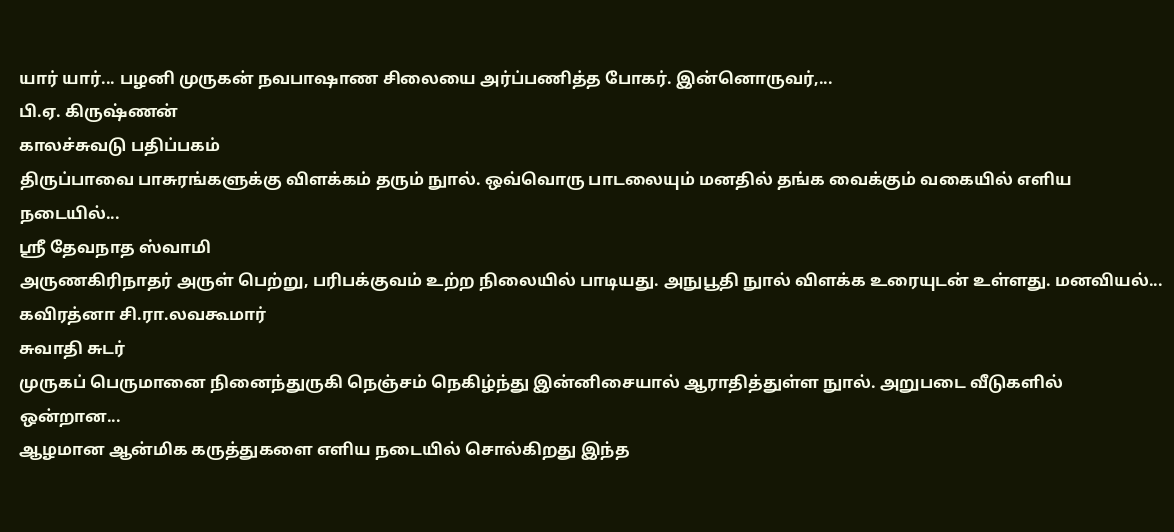யார் யார்... பழனி முருகன் நவபாஷாண சிலையை அர்ப்பணித்த போகர். இன்னொருவர்,...
பி.ஏ. கிருஷ்ணன்
காலச்சுவடு பதிப்பகம்
திருப்பாவை பாசுரங்களுக்கு விளக்கம் தரும் நுால். ஒவ்வொரு பாடலையும் மனதில் தங்க வைக்கும் வகையில் எளிய நடையில்...
ஸ்ரீ தேவநாத ஸ்வாமி
அருணகிரிநாதர் அருள் பெற்று, பரிபக்குவம் உற்ற நிலையில் பாடியது. அநுபூதி நுால் விளக்க உரையுடன் உள்ளது. மனவியல்...
கவிரத்னா சி.ரா.லவகூமார்
சுவாதி சுடர்
முருகப் பெருமானை நினைந்துருகி நெஞ்சம் நெகிழ்ந்து இன்னிசையால் ஆராதித்துள்ள நுால். அறுபடை வீடுகளில் ஒன்றான...
ஆழமான ஆன்மிக கருத்துகளை எளிய நடையில் சொல்கிறது இந்த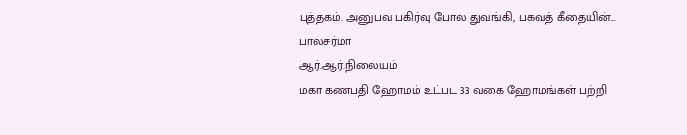புத்தகம். அனுபவ பகிர்வு போல துவங்கி, பகவத் கீதையின்...
பாலசர்மா
ஆர்.ஆர்.நிலையம்
மகா கணபதி ஹோமம் உட்பட 33 வகை ஹோமங்கள் பற்றி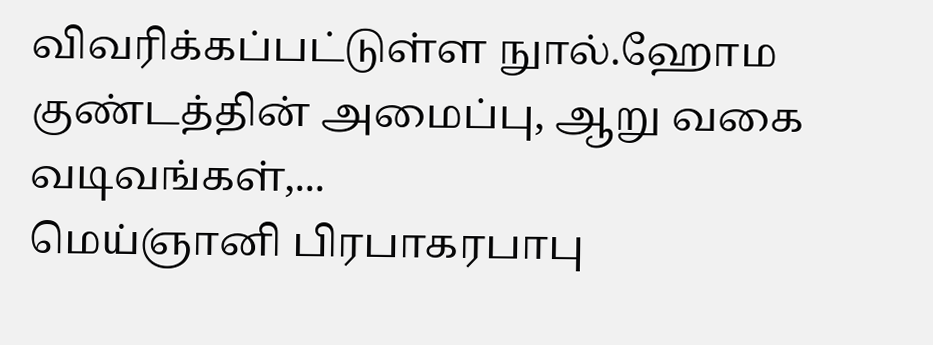விவரிக்கப்பட்டுள்ள நுால்.ஹோம குண்டத்தின் அமைப்பு, ஆறு வகை வடிவங்கள்,...
மெய்ஞானி பிரபாகரபாபு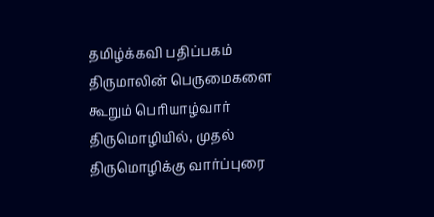தமிழ்க்கவி பதிப்பகம்
திருமாலின் பெருமைகளை கூறும் பெரியாழ்வார் திருமொழியில், முதல் திருமொழிக்கு வார்ப்புரை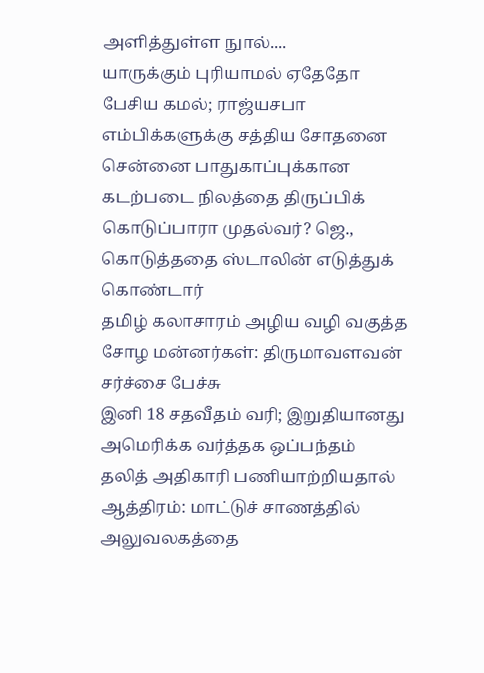அளித்துள்ள நுால்....
யாருக்கும் புரியாமல் ஏதேதோ பேசிய கமல்; ராஜ்யசபா எம்பிக்களுக்கு சத்திய சோதனை
சென்னை பாதுகாப்புக்கான கடற்படை நிலத்தை திருப்பிக் கொடுப்பாரா முதல்வர்? ஜெ., கொடுத்ததை ஸ்டாலின் எடுத்துக் கொண்டார்
தமிழ் கலாசாரம் அழிய வழி வகுத்த சோழ மன்னர்கள்: திருமாவளவன் சர்ச்சை பேச்சு
இனி 18 சதவீதம் வரி; இறுதியானது அமெரிக்க வர்த்தக ஒப்பந்தம்
தலித் அதிகாரி பணியாற்றியதால் ஆத்திரம்: மாட்டுச் சாணத்தில் அலுவலகத்தை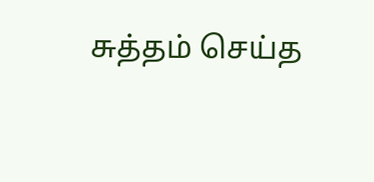சுத்தம் செய்த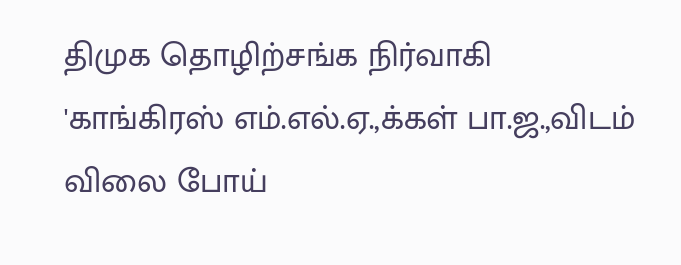திமுக தொழிற்சங்க நிர்வாகி
'காங்கிரஸ் எம்.எல்.ஏ.,க்கள் பா.ஜ.,விடம் விலை போய்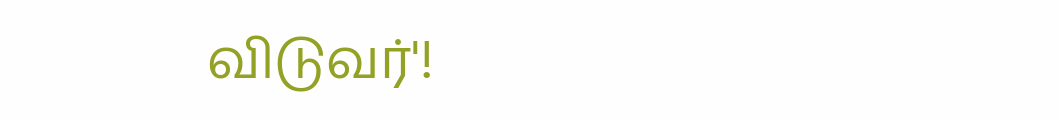விடுவர்'!